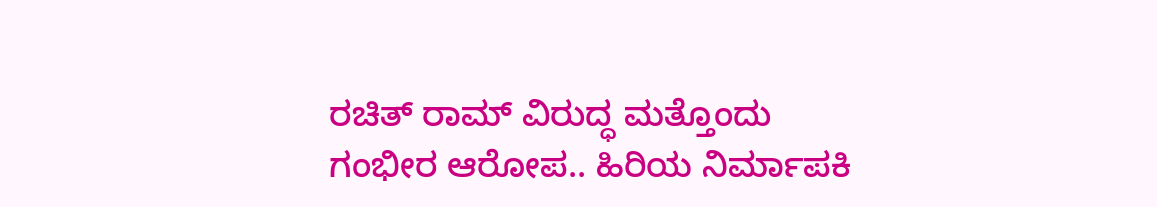ರಚಿತ್ ರಾಮ್ ವಿರುದ್ಧ ಮತ್ತೊಂದು ಗಂಭೀರ ಆರೋಪ.. ಹಿರಿಯ ನಿರ್ಮಾಪಕಿ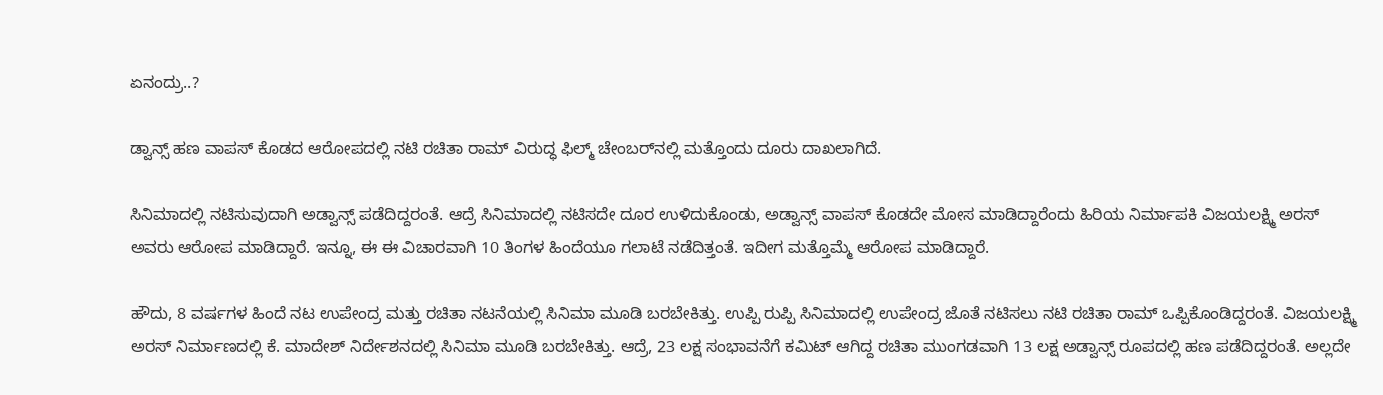ಏನಂದ್ರು..?

ಡ್ವಾನ್ಸ್‌ ಹಣ ವಾಪಸ್‌ ಕೊಡದ ಆರೋಪದಲ್ಲಿ ನಟಿ ರಚಿತಾ ರಾಮ್‌ ವಿರುದ್ಧ ಫಿಲ್ಮ್‌ ಚೇಂಬರ್‌ನಲ್ಲಿ ಮತ್ತೊಂದು ದೂರು ದಾಖಲಾಗಿದೆ.

ಸಿನಿಮಾದಲ್ಲಿ ನಟಿಸುವುದಾಗಿ ಅಡ್ವಾನ್ಸ್ ಪಡೆದಿದ್ದರಂತೆ. ಆದ್ರೆ ಸಿನಿಮಾದಲ್ಲಿ ನಟಿಸದೇ ದೂರ ಉಳಿದುಕೊಂಡು, ಅಡ್ವಾನ್ಸ್ ವಾಪಸ್ ಕೊಡದೇ ಮೋಸ ಮಾಡಿದ್ದಾರೆಂದು ಹಿರಿಯ ನಿರ್ಮಾಪಕಿ ವಿಜಯಲಕ್ಷ್ಮಿ ಅರಸ್ ಅವರು ಆರೋಪ ಮಾಡಿದ್ದಾರೆ. ಇನ್ನೂ, ಈ ಈ ವಿಚಾರವಾಗಿ 10 ತಿಂಗಳ ಹಿಂದೆಯೂ ಗಲಾಟೆ ನಡೆದಿತ್ತಂತೆ. ಇದೀಗ ಮತ್ತೊಮ್ಮೆ ಆರೋಪ ಮಾಡಿದ್ದಾರೆ.

ಹೌದು, 8 ವರ್ಷಗಳ ಹಿಂದೆ ನಟ ಉಪೇಂದ್ರ ಮತ್ತು ರಚಿತಾ ನಟನೆಯಲ್ಲಿ ಸಿನಿಮಾ ಮೂಡಿ ಬರಬೇಕಿತ್ತು. ಉಪ್ಪಿ ರುಪ್ಪಿ ಸಿನಿಮಾದಲ್ಲಿ ಉಪೇಂದ್ರ ಜೊತೆ ನಟಿಸಲು ನಟಿ ರಚಿತಾ ರಾಮ್ ಒಪ್ಪಿಕೊಂಡಿದ್ದರಂತೆ. ವಿಜಯಲಕ್ಷ್ಮಿ ಅರಸ್ ನಿರ್ಮಾಣದಲ್ಲಿ ಕೆ. ಮಾದೇಶ್ ನಿರ್ದೇಶನದಲ್ಲಿ ಸಿನಿಮಾ ಮೂಡಿ ಬರಬೇಕಿತ್ತು. ಆದ್ರೆ, 23 ಲಕ್ಷ ಸಂಭಾವನೆಗೆ ಕಮಿಟ್ ಆಗಿದ್ದ ರಚಿತಾ ಮುಂಗಡವಾಗಿ 13 ಲಕ್ಷ ಅಡ್ವಾನ್ಸ್ ರೂಪದಲ್ಲಿ ಹಣ ಪಡೆದಿದ್ದರಂತೆ. ಅಲ್ಲದೇ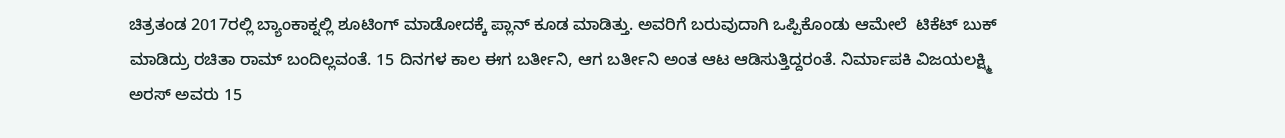ಚಿತ್ರತಂಡ 2017ರಲ್ಲಿ ಬ್ಯಾಂಕಾಕ್ನಲ್ಲಿ ಶೂಟಿಂಗ್ ಮಾಡೋದಕ್ಕೆ ಪ್ಲಾನ್ ಕೂಡ ಮಾಡಿತ್ತು. ಅವರಿಗೆ ಬರುವುದಾಗಿ ಒಪ್ಪಿಕೊಂಡು ಆಮೇಲೆ  ಟಿಕೆಟ್ ಬುಕ್ ಮಾಡಿದ್ರು ರಚಿತಾ ರಾಮ್ ಬಂದಿಲ್ಲವಂತೆ. 15 ದಿನಗಳ ಕಾಲ ಈಗ ಬರ್ತೀನಿ, ಆಗ ಬರ್ತೀನಿ ಅಂತ ಆಟ ಆಡಿಸುತ್ತಿದ್ದರಂತೆ. ನಿರ್ಮಾಪಕಿ ವಿಜಯಲಕ್ಷ್ಮಿ ಅರಸ್ ಅವರು 15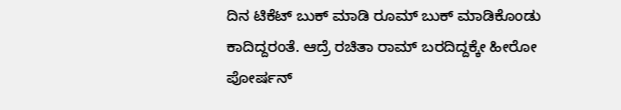ದಿನ ಟಿಕೆಟ್ ಬುಕ್ ಮಾಡಿ ರೂಮ್ ಬುಕ್ ಮಾಡಿಕೊಂಡು ಕಾದಿದ್ದರಂತೆ. ಆದ್ರೆ ರಚಿತಾ ರಾಮ್ ಬರದಿದ್ದಕ್ಕೇ ಹೀರೋ ಪೋರ್ಷನ್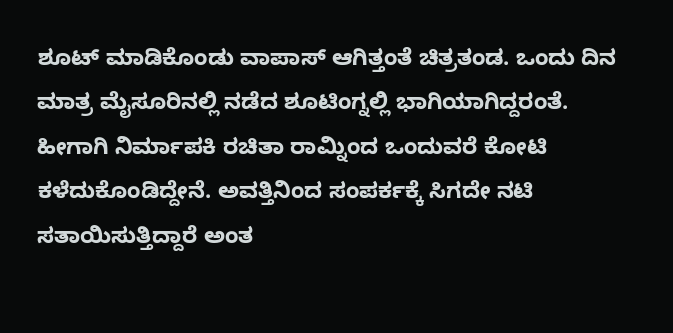ಶೂಟ್ ಮಾಡಿಕೊಂಡು ವಾಪಾಸ್ ಆಗಿತ್ತಂತೆ ಚಿತ್ರತಂಡ. ಒಂದು ದಿನ ಮಾತ್ರ ಮೈಸೂರಿನಲ್ಲಿ ನಡೆದ ಶೂಟಿಂಗ್ನಲ್ಲಿ ಭಾಗಿಯಾಗಿದ್ದರಂತೆ. ಹೀಗಾಗಿ ನಿರ್ಮಾಪಕಿ ರಚಿತಾ ರಾಮ್ನಿಂದ ಒಂದುವರೆ ಕೋಟಿ ಕಳೆದುಕೊಂಡಿದ್ದೇನೆ. ಅವತ್ತಿನಿಂದ ಸಂಪರ್ಕಕ್ಕೆ ಸಿಗದೇ ನಟಿ ಸತಾಯಿಸುತ್ತಿದ್ದಾರೆ ಅಂತ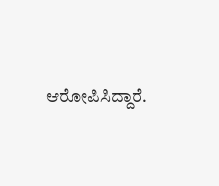ಆರೋಪಿಸಿದ್ದಾರೆ.